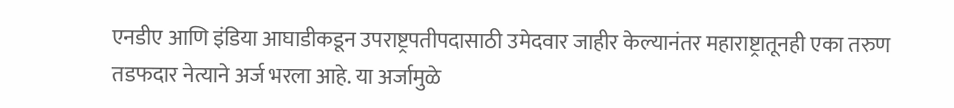एनडीए आणि इंडिया आघाडीकडून उपराष्ट्रपतीपदासाठी उमेदवार जाहीर केल्यानंतर महाराष्ट्रातूनही एका तरुण तडफदार नेत्याने अर्ज भरला आहे. या अर्जामुळे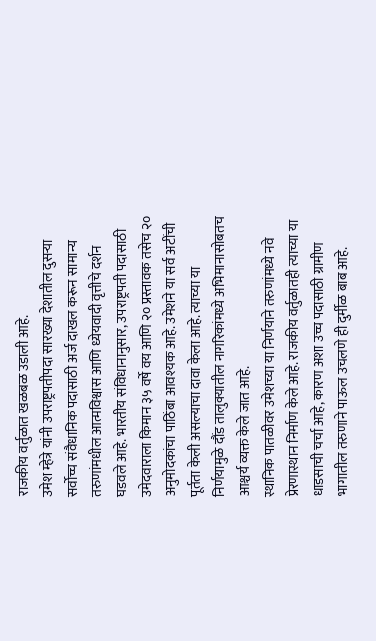राजकीय वर्तुळात खळबळ उडाली आहे.
उमेश म्हेत्रे यांनी उपराष्ट्रपतीपदा सारख्या देशातील दुसऱ्या सर्वोच्च संवैधानिक पदासाठी अर्ज दाखल करून सामान्य तरुणांमधील आत्मविश्वास आणि ध्येयवादी वृत्तीचे दर्शन घडवले आहे. भारतीय संविधानानुसार, उपराष्ट्रपती पदासाठी उमेदवाराला किमान ३५ वर्षे वय आणि २० प्रस्तावक तसेच २० अनुमोदकांचा पाठिंबा आवश्यक आहे. उमेशने या सर्व अटींची पूर्तता केली असल्याचा दावा केला आहे. त्याच्या या निर्णयामुळे दौंड तालुक्यातील नागरिकांमध्ये अभिमानासोबतच आश्चर्य व्यक्त केले जात आहे.
स्थानिक पातळीवर उमेशच्या या निर्णयाने तरुणांमध्ये नवे प्रेरणास्थान निर्माण केले आहे. राजकीय वर्तुळातही त्याच्या या धाडसाची चर्चा आहे, कारण अशा उच्च पदासाठी ग्रामीण भागातील तरुणाने पाऊल उचलणे ही दुर्मीळ बाब आहे.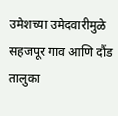उमेशच्या उमेदवारीमुळे सहजपूर गाव आणि दौंड तालुका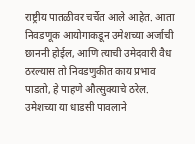राष्ट्रीय पातळीवर चर्चेत आले आहेत. आता निवडणूक आयोगाकडून उमेशच्या अर्जाची छाननी होईल, आणि त्याची उमेदवारी वैध ठरल्यास तो निवडणुकीत काय प्रभाव पाडतो, हे पाहणे औत्सुक्याचे ठरेल. उमेशच्या या धाडसी पावलाने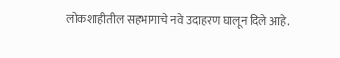लोकशाहीतील सहभागाचे नवे उदाहरण घालून दिले आहे.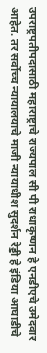उपराष्ट्रपतीपदासाठी महाराष्ट्राचे राज्यपाल सी पी राधाकृष्णन हे एनडीएचे उमेदवार आहेत. तर सर्वोच्च न्यायालयाचे माजी न्यायाधीश सुदर्शन रेड्डी हे इंडिया आघाडीचे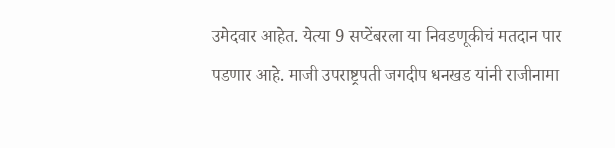उमेदवार आहेत. येत्या 9 सप्टेंबरला या निवडणूकीचं मतदान पार पडणार आहे. माजी उपराष्ट्रपती जगदीप धनखड यांनी राजीनामा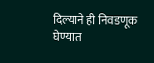दिल्याने ही निवडणूक घेण्यात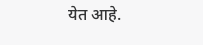येत आहे.